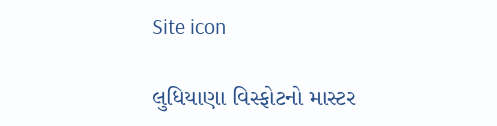Site icon

લુધિયાણા વિસ્ફોટનો માસ્ટર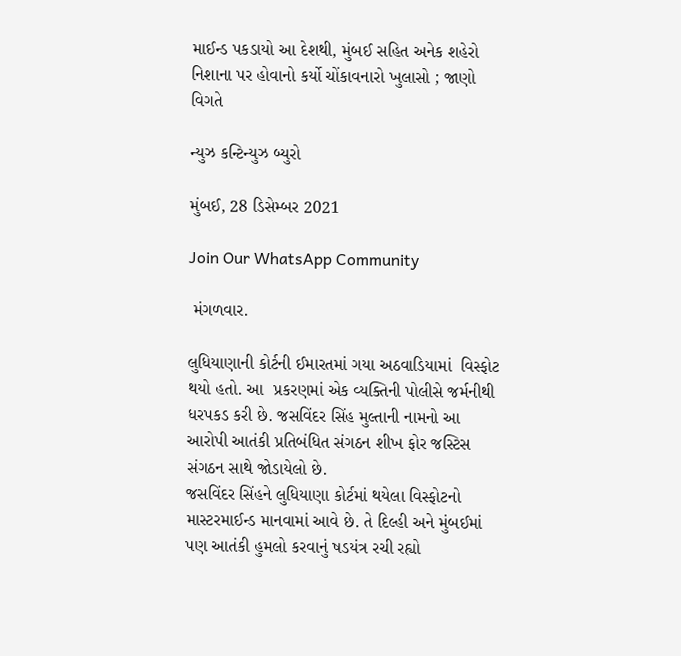માઈન્ડ પકડાયો આ દેશથી, મુંબઈ સહિત અનેક શહેરો નિશાના પર હોવાનો કર્યો ચોંકાવનારો ખુલાસો ; જાણો વિગતે

ન્યુઝ કન્ટિન્યુઝ બ્યુરો

મુંબઈ, 28 ડિસેમ્બર 2021

Join Our WhatsApp Community

 મંગળવાર.

લુધિયાણાની કોર્ટની ઈમારતમાં ગયા અઠવાડિયામાં  વિસ્ફોટ થયો હતો. આ  પ્રકરણમાં એક વ્યક્તિની પોલીસે જર્મનીથી ધરપકડ કરી છે. જસવિંદર સિંહ મુલ્તાની નામનો આ આરોપી આતંકી પ્રતિબંધિત સંગઠન શીખ ફોર જસ્ટિસ સંગઠન સાથે જોડાયેલો છે.
જસવિંદર સિંહને લુધિયાણા કોર્ટમાં થયેલા વિસ્ફોટનો માસ્ટરમાઈન્ડ માનવામાં આવે છે. તે દિલ્હી અને મુંબઈમાં પણ આતંકી હુમલો કરવાનું ષડયંત્ર રચી રહ્યો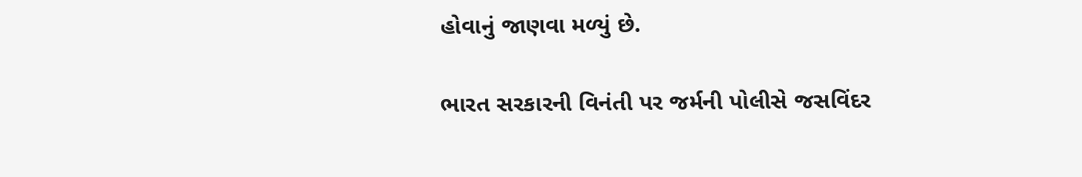હોવાનું જાણવા મળ્યું છે.

ભારત સરકારની વિનંતી પર જર્મની પોલીસે જસવિંદર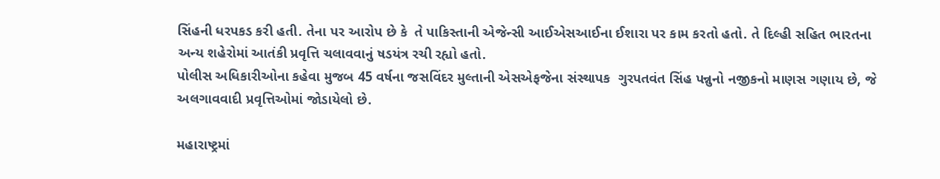સિંહની ધરપકડ કરી હતી. તેના પર આરોપ છે કે  તે પાકિસ્તાની એજેન્સી આઈએસઆઈના ઈશારા પર કામ કરતો હતો. તે દિલ્હી સહિત ભારતના અન્ય શહેરોમાં આતંકી પ્રવૃત્તિ ચલાવવાનું ષડયંત્ર રચી રહ્યો હતો.
પોલીસ અધિકારીઓના કહેવા મુજબ 45 વર્ષના જસવિંદર મુલ્તાની એસએફજેના સંસ્થાપક  ગુરપતવંત સિંહ પન્નુનો નજીકનો માણસ ગણાય છે, જે અલગાવવાદી પ્રવૃત્તિઓમાં જોડાયેલો છે.

મહારાષ્ટ્રમાં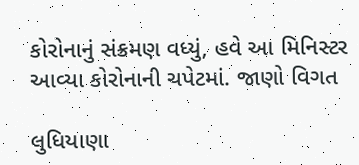કોરોનાનું સંક્રમણ વધ્યું, હવે આ મિનિસ્ટર આવ્યા કોરોનાની ચપેટમાં. જાણો વિગત

લુધિયાણા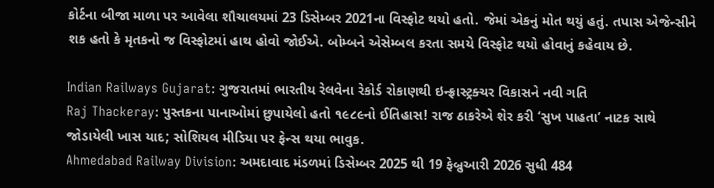કોર્ટના બીજા માળા પર આવેલા શૌચાલયમાં 23 ડિસેમ્બર 2021ના વિસ્ફોટ થયો હતો. જેમાં એકનું મોત થયું હતું. તપાસ એજેન્સીને શક હતો કે મૃતકનો જ વિસ્ફોટમાં હાથ હોવો જોઈએ. બોમ્બને એસેમ્બલ કરતા સમયે વિસ્ફોટ થયો હોવાનું કહેવાય છે.

Indian Railways Gujarat: ગુજરાતમાં ભારતીય રેલવેના રેકોર્ડ રોકાણથી ઇન્ફ્રાસ્ટ્રક્ચર વિકાસને નવી ગતિ
Raj Thackeray: પુસ્તકના પાનાઓમાં છુપાયેલો હતો ૧૯૮૯નો ઈતિહાસ! રાજ ઠાકરેએ શેર કરી ‘સુખ પાહતા’ નાટક સાથે જોડાયેલી ખાસ યાદ; સોશિયલ મીડિયા પર ફેન્સ થયા ભાવુક.
Ahmedabad Railway Division: અમદાવાદ મંડળમાં ડિસેમ્બર 2025 થી 19 ફેબ્રુઆરી 2026 સુધી 484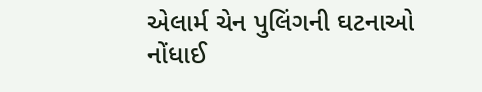એલાર્મ ચેન પુલિંગની ઘટનાઓ નોંધાઈ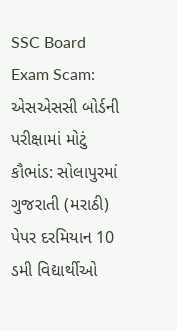SSC Board Exam Scam: એસએસસી બોર્ડની પરીક્ષામાં મોટું કૌભાંડ: સોલાપુરમાં ગુજરાતી (મરાઠી) પેપર દરમિયાન 10 ડમી વિદ્યાર્થીઓ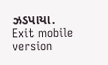ઝડપાયા.
Exit mobile version